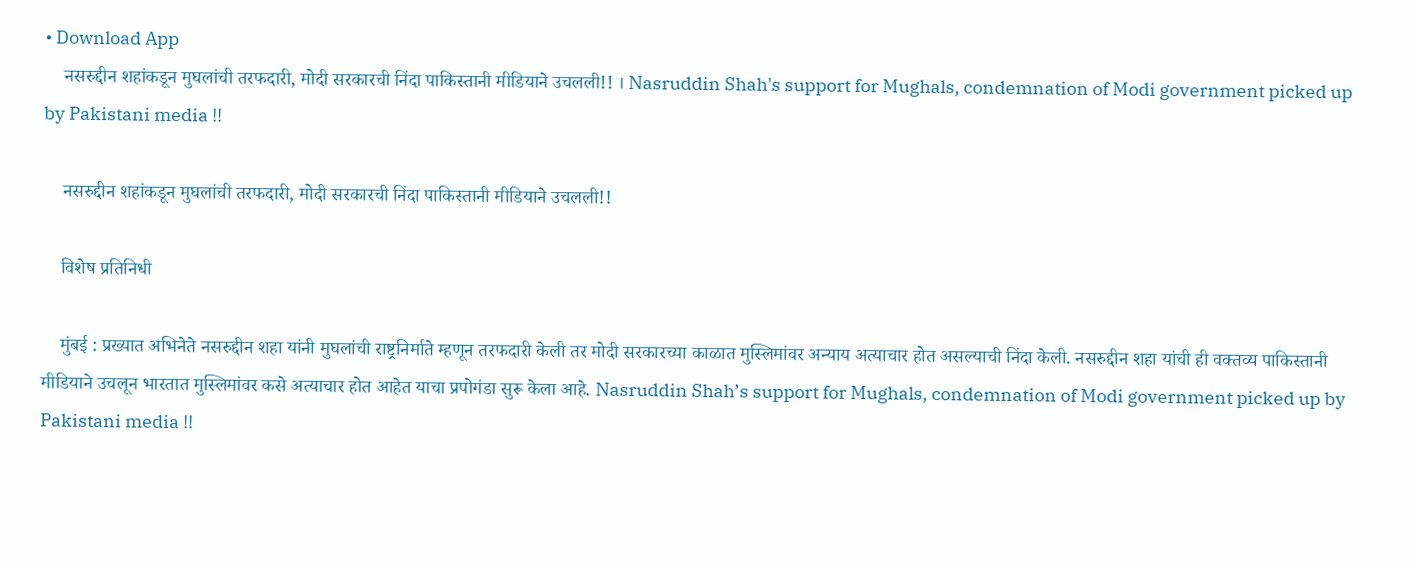• Download App
    नसरुद्दीन शहांकडून मुघलांची तरफदारी, मोदी सरकारची निंदा पाकिस्तानी मीडियाने उचलली!! । Nasruddin Shah's support for Mughals, condemnation of Modi government picked up by Pakistani media !!

    नसरुद्दीन शहांकडून मुघलांची तरफदारी, मोदी सरकारची निंदा पाकिस्तानी मीडियाने उचलली!!

    विशेष प्रतिनिधी

    मुंबई : प्रख्यात अभिनेते नसरुद्दीन शहा यांनी मुघलांची राष्ट्रनिर्माते म्हणून तरफदारी केली तर मोदी सरकारच्या काळात मुस्लिमांवर अन्याय अत्याचार होत असल्याची निंदा केली. नसरुद्दीन शहा यांची ही वक्तव्य पाकिस्तानी मीडियाने उचलून भारतात मुस्लिमांवर कसे अत्याचार होत आहेत याचा प्रपोगंडा सुरू केला आहे. Nasruddin Shah’s support for Mughals, condemnation of Modi government picked up by Pakistani media !!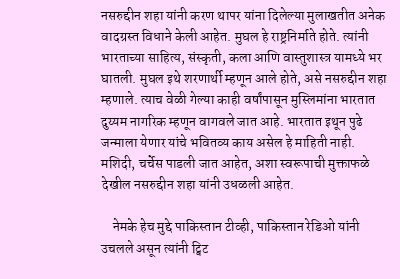नसरुद्दीन शहा यांनी करण थापर यांना दिलेल्या मुलाखतीत अनेक वादग्रस्त विधाने केली आहेत. मुघल हे राष्ट्रनिर्माते होते. त्यांनी भारताच्या साहित्य, संस्कृती, कला आणि वास्तुशास्त्र यामध्ये भर घातली. मुघल इथे शरणार्थी म्हणून आले होते, असे नसरुद्दीन शहा म्हणाले. त्याच वेळी गेल्या काही वर्षांपासून मुस्लिमांना भारतात दुय्यम नागरिक म्हणून वागवले जात आहे. भारतात इथून पुढे जन्माला येणार यांचे भवितव्य काय असेल हे माहिती नाही. मशिदी, चर्चेस पाडली जात आहेत, अशा स्वरूपाची मुक्ताफळे देखील नसरुद्दीन शहा यांनी उधळली आहेत.

    नेमके हेच मुद्दे पाकिस्तान टीव्ही, पाकिस्तान रेडिओ यांनी उचलले असून त्यांनी ट्विट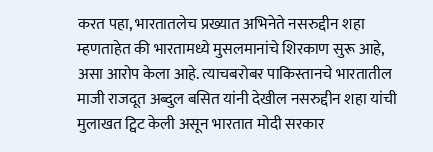करत पहा, भारतातलेच प्रख्यात अभिनेते नसरुद्दीन शहा म्हणताहेत की भारतामध्ये मुसलमानांचे शिरकाण सुरू आहे, असा आरोप केला आहे. त्याचबरोबर पाकिस्तानचे भारतातील माजी राजदूत अब्दुल बसित यांनी देखील नसरुद्दीन शहा यांची मुलाखत ट्विट केली असून भारतात मोदी सरकार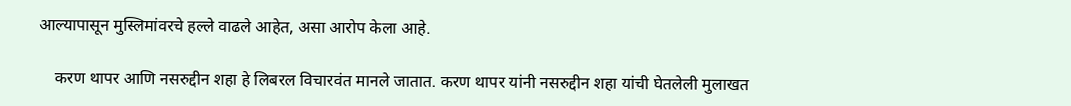आल्यापासून मुस्लिमांवरचे हल्ले वाढले आहेत, असा आरोप केला आहे.

    करण थापर आणि नसरुद्दीन शहा हे लिबरल विचारवंत मानले जातात. करण थापर यांनी नसरुद्दीन शहा यांची घेतलेली मुलाखत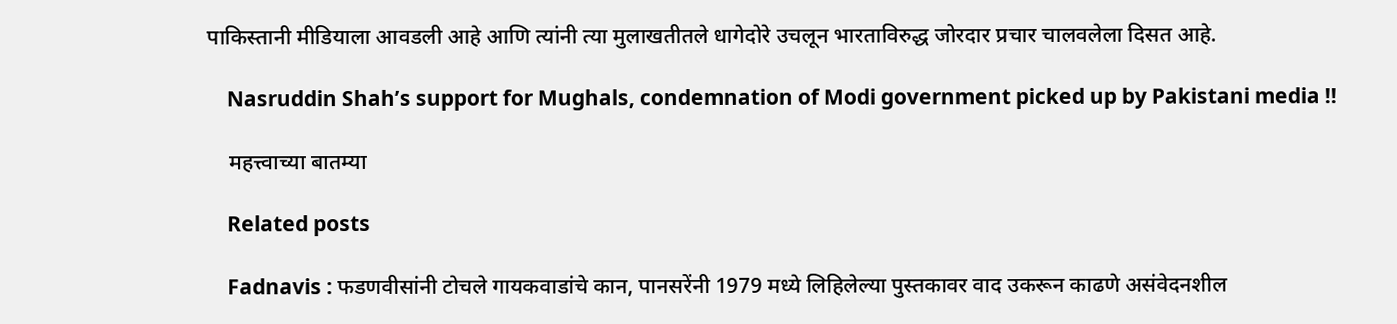पाकिस्तानी मीडियाला आवडली आहे आणि त्यांनी त्या मुलाखतीतले धागेदोरे उचलून भारताविरुद्ध जोरदार प्रचार चालवलेला दिसत आहे.

    Nasruddin Shah’s support for Mughals, condemnation of Modi government picked up by Pakistani media !!

    महत्त्वाच्या बातम्या

    Related posts

    Fadnavis : फडणवीसांनी टोचले गायकवाडांचे कान, पानसरेंनी 1979 मध्ये लिहिलेल्या पुस्तकावर वाद उकरून काढणे असंवेदनशील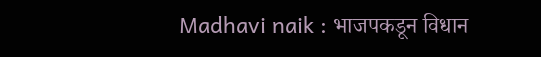Madhavi naik : भाजपकडून विधान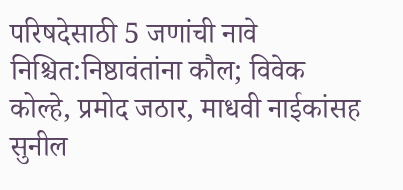परिषदेसाठी 5 जणांची नावे निश्चित:निष्ठावंतांना कौल; विवेक कोल्हे, प्रमोद जठार, माधवी नाईकांसह सुनील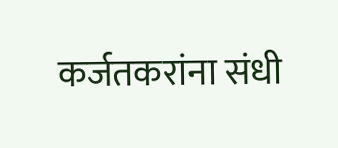कर्जतकरांना संधी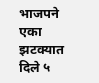भाजपने एका झटक्यात दिले ५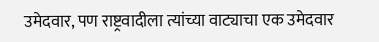उमेदवार, पण राष्ट्रवादीला त्यांच्या वाट्याचा एक उमेदवार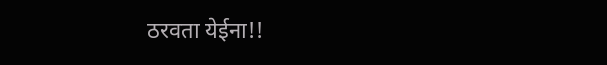ठरवता येईना!!